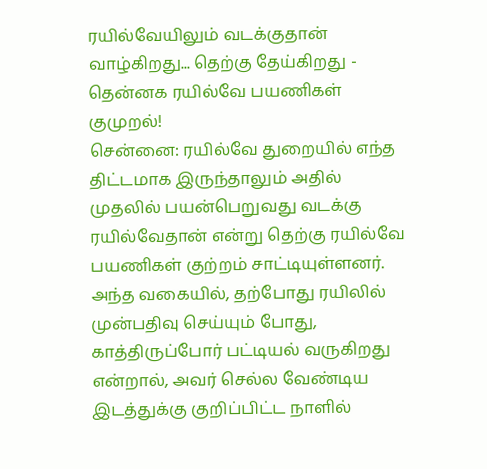ரயில்வேயிலும் வடக்குதான் வாழ்கிறது... தெற்கு தேய்கிறது - தென்னக ரயில்வே பயணிகள் குமுறல்!
சென்னை: ரயில்வே துறையில் எந்த திட்டமாக இருந்தாலும் அதில் முதலில் பயன்பெறுவது வடக்கு ரயில்வேதான் என்று தெற்கு ரயில்வே பயணிகள் குற்றம் சாட்டியுள்ளனர்.
அந்த வகையில், தற்போது ரயிலில் முன்பதிவு செய்யும் போது, காத்திருப்போர் பட்டியல் வருகிறது என்றால், அவர் செல்ல வேண்டிய இடத்துக்கு குறிப்பிட்ட நாளில்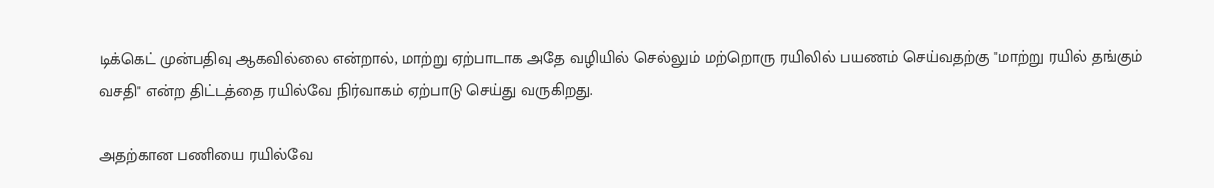டிக்கெட் முன்பதிவு ஆகவில்லை என்றால், மாற்று ஏற்பாடாக அதே வழியில் செல்லும் மற்றொரு ரயிலில் பயணம் செய்வதற்கு "மாற்று ரயில் தங்கும் வசதி" என்ற திட்டத்தை ரயில்வே நிர்வாகம் ஏற்பாடு செய்து வருகிறது.

அதற்கான பணியை ரயில்வே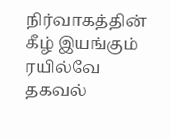நிர்வாகத்தின் கீழ் இயங்கும் ரயில்வே தகவல்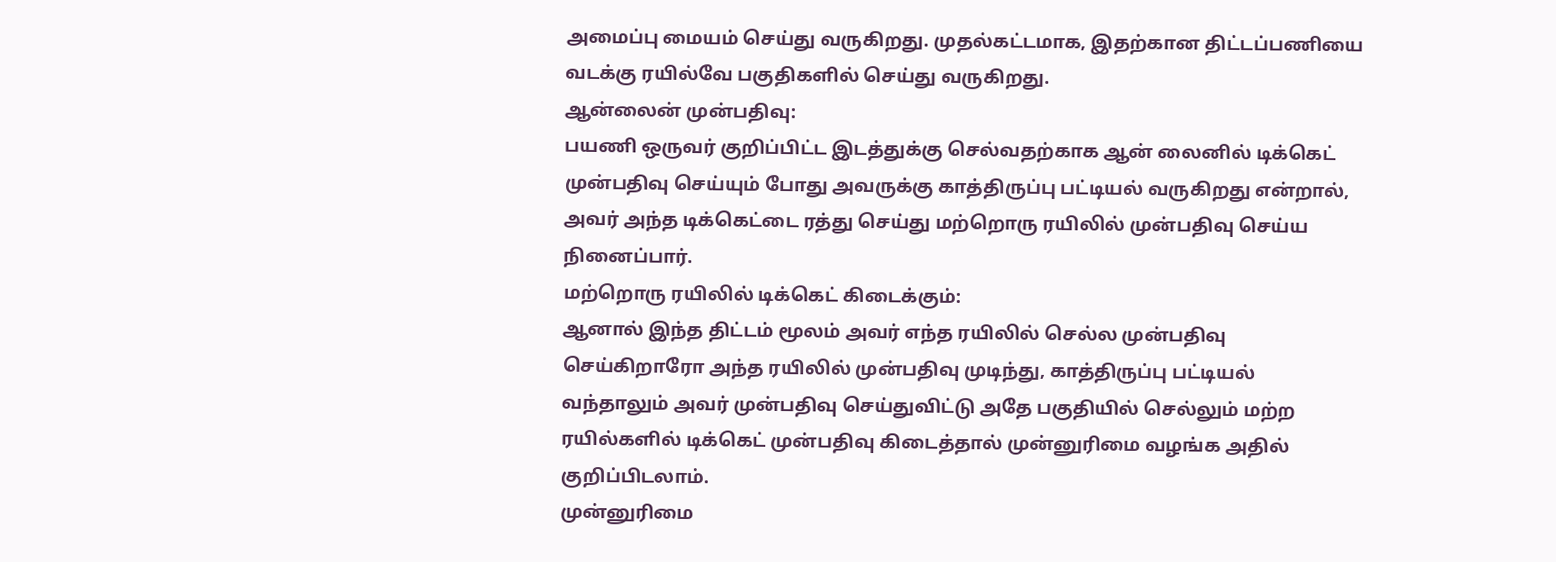அமைப்பு மையம் செய்து வருகிறது. முதல்கட்டமாக, இதற்கான திட்டப்பணியை வடக்கு ரயில்வே பகுதிகளில் செய்து வருகிறது.
ஆன்லைன் முன்பதிவு:
பயணி ஒருவர் குறிப்பிட்ட இடத்துக்கு செல்வதற்காக ஆன் லைனில் டிக்கெட் முன்பதிவு செய்யும் போது அவருக்கு காத்திருப்பு பட்டியல் வருகிறது என்றால், அவர் அந்த டிக்கெட்டை ரத்து செய்து மற்றொரு ரயிலில் முன்பதிவு செய்ய நினைப்பார்.
மற்றொரு ரயிலில் டிக்கெட் கிடைக்கும்:
ஆனால் இந்த திட்டம் மூலம் அவர் எந்த ரயிலில் செல்ல முன்பதிவு செய்கிறாரோ அந்த ரயிலில் முன்பதிவு முடிந்து, காத்திருப்பு பட்டியல் வந்தாலும் அவர் முன்பதிவு செய்துவிட்டு அதே பகுதியில் செல்லும் மற்ற ரயில்களில் டிக்கெட் முன்பதிவு கிடைத்தால் முன்னுரிமை வழங்க அதில் குறிப்பிடலாம்.
முன்னுரிமை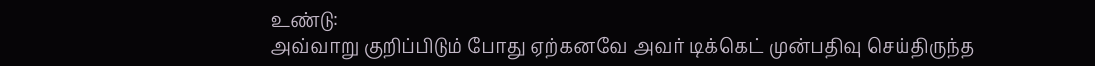உண்டு:
அவ்வாறு குறிப்பிடும் போது ஏற்கனவே அவர் டிக்கெட் முன்பதிவு செய்திருந்த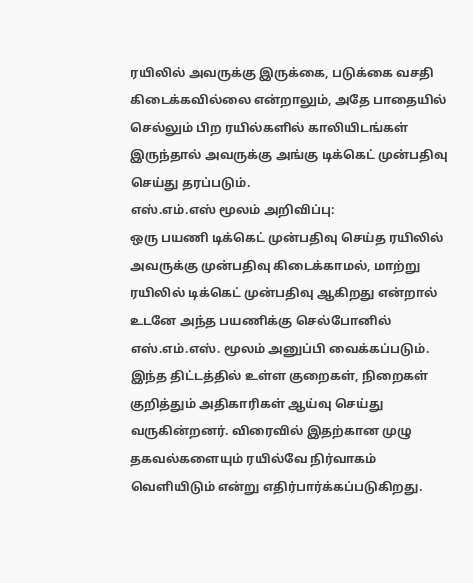ரயிலில் அவருக்கு இருக்கை, படுக்கை வசதி கிடைக்கவில்லை என்றாலும், அதே பாதையில் செல்லும் பிற ரயில்களில் காலியிடங்கள் இருந்தால் அவருக்கு அங்கு டிக்கெட் முன்பதிவு செய்து தரப்படும்.
எஸ்.எம்.எஸ் மூலம் அறிவிப்பு:
ஒரு பயணி டிக்கெட் முன்பதிவு செய்த ரயிலில் அவருக்கு முன்பதிவு கிடைக்காமல், மாற்று ரயிலில் டிக்கெட் முன்பதிவு ஆகிறது என்றால் உடனே அந்த பயணிக்கு செல்போனில் எஸ்.எம்.எஸ். மூலம் அனுப்பி வைக்கப்படும். இந்த திட்டத்தில் உள்ள குறைகள், நிறைகள் குறித்தும் அதிகாரிகள் ஆய்வு செய்து வருகின்றனர். விரைவில் இதற்கான முழு தகவல்களையும் ரயில்வே நிர்வாகம் வெளியிடும் என்று எதிர்பார்க்கப்படுகிறது.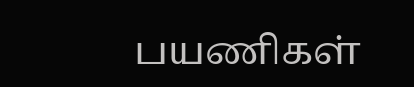பயணிகள்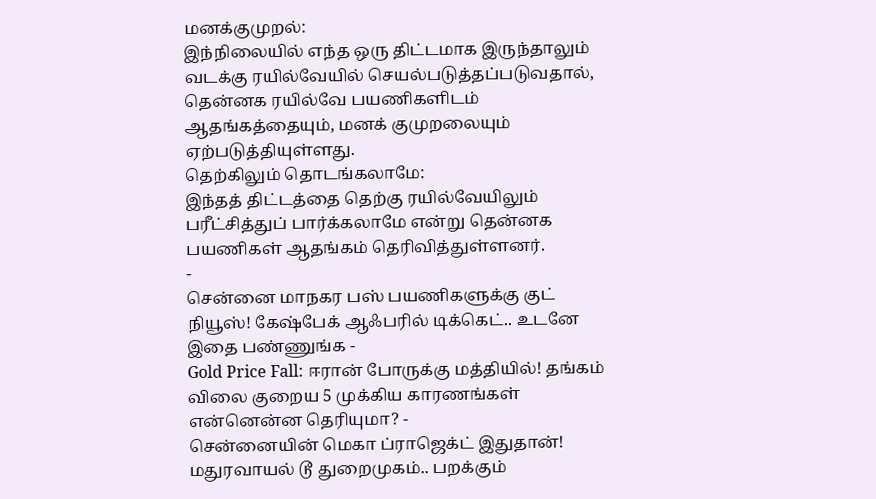மனக்குமுறல்:
இந்நிலையில் எந்த ஒரு திட்டமாக இருந்தாலும் வடக்கு ரயில்வேயில் செயல்படுத்தப்படுவதால், தென்னக ரயில்வே பயணிகளிடம் ஆதங்கத்தையும், மனக் குமுறலையும் ஏற்படுத்தியுள்ளது.
தெற்கிலும் தொடங்கலாமே:
இந்தத் திட்டத்தை தெற்கு ரயில்வேயிலும் பரீட்சித்துப் பார்க்கலாமே என்று தென்னக பயணிகள் ஆதங்கம் தெரிவித்துள்ளனர்.
-
சென்னை மாநகர பஸ் பயணிகளுக்கு குட் நியூஸ்! கேஷ்பேக் ஆஃபரில் டிக்கெட்.. உடனே இதை பண்ணுங்க -
Gold Price Fall: ஈரான் போருக்கு மத்தியில்! தங்கம் விலை குறைய 5 முக்கிய காரணங்கள் என்னென்ன தெரியுமா? -
சென்னையின் மெகா ப்ராஜெக்ட் இதுதான்! மதுரவாயல் டூ துறைமுகம்.. பறக்கும்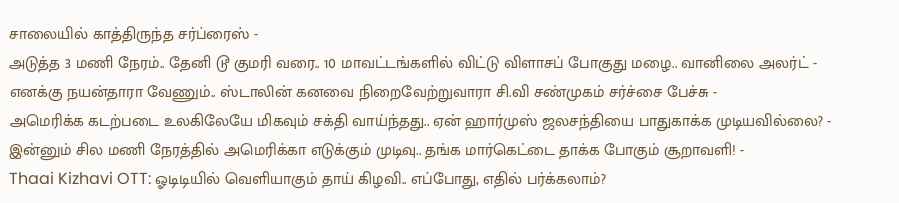சாலையில் காத்திருந்த சர்ப்ரைஸ் -
அடுத்த 3 மணி நேரம்.. தேனி டூ குமரி வரை.. 10 மாவட்டங்களில் விட்டு விளாசப் போகுது மழை.. வானிலை அலர்ட் -
எனக்கு நயன்தாரா வேணும்.. ஸ்டாலின் கனவை நிறைவேற்றுவாரா சி.வி சண்முகம் சர்ச்சை பேச்சு -
அமெரிக்க கடற்படை உலகிலேயே மிகவும் சக்தி வாய்ந்தது.. ஏன் ஹார்முஸ் ஜலசந்தியை பாதுகாக்க முடியவில்லை? -
இன்னும் சில மணி நேரத்தில் அமெரிக்கா எடுக்கும் முடிவு.. தங்க மார்கெட்டை தாக்க போகும் சூறாவளி! -
Thaai Kizhavi OTT: ஓடிடியில் வெளியாகும் தாய் கிழவி.. எப்போது, எதில் பர்க்கலாம்?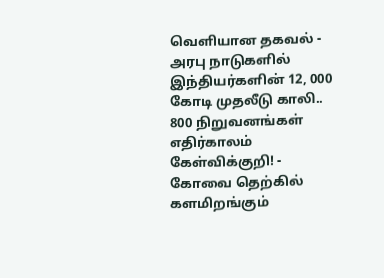வெளியான தகவல் -
அரபு நாடுகளில் இந்தியர்களின் 12, 000 கோடி முதலீடு காலி.. 800 நிறுவனங்கள் எதிர்காலம் கேள்விக்குறி! -
கோவை தெற்கில் களமிறங்கும்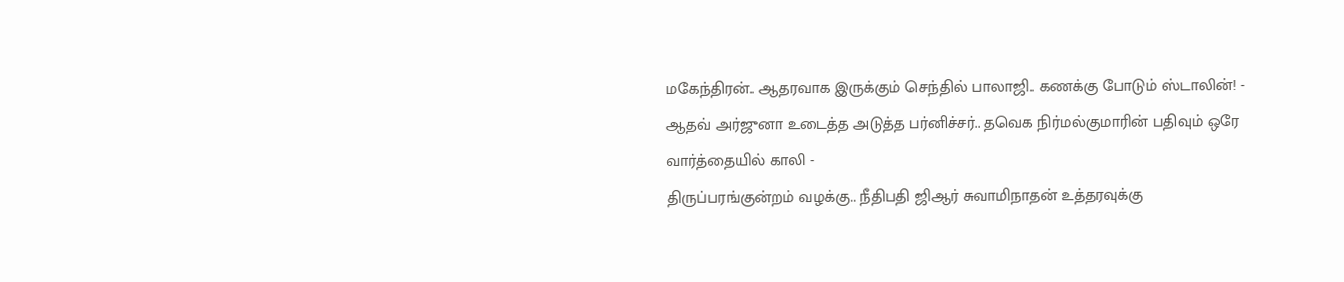மகேந்திரன்.. ஆதரவாக இருக்கும் செந்தில் பாலாஜி.. கணக்கு போடும் ஸ்டாலின்! -
ஆதவ் அர்ஜுனா உடைத்த அடுத்த பர்னிச்சர்.. தவெக நிர்மல்குமாரின் பதிவும் ஒரே வார்த்தையில் காலி -
திருப்பரங்குன்றம் வழக்கு.. நீதிபதி ஜிஆர் சுவாமிநாதன் உத்தரவுக்கு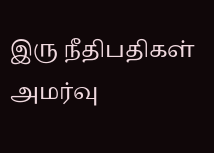இரு நீதிபதிகள் அமர்வு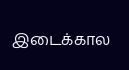இடைக்கால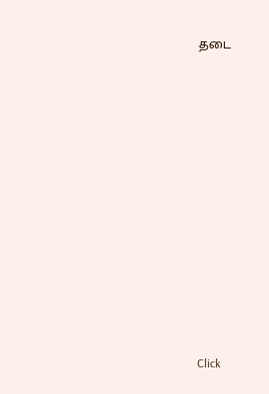தடை












Click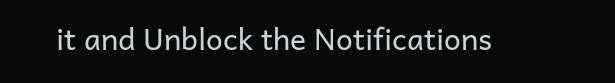it and Unblock the Notifications